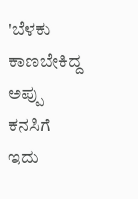'ಬೆಳಕು ಕಾಣಬೇಕಿದ್ದ ಅಪ್ಪು ಕನಸಿಗೆ ಇದು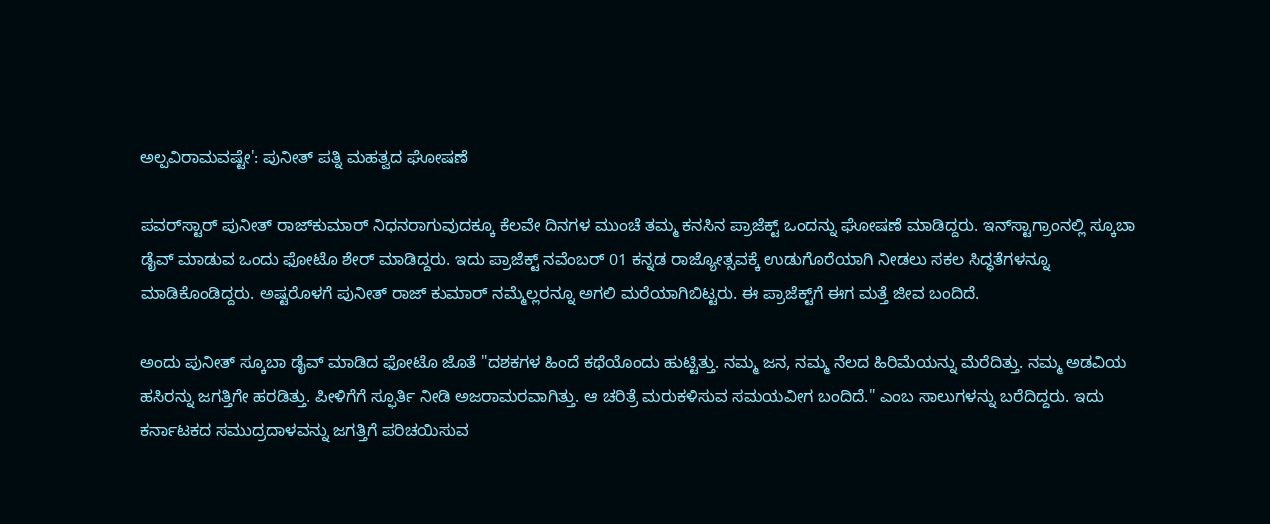ಅಲ್ಪವಿರಾಮವಷ್ಟೇ': ಪುನೀತ್ ಪತ್ನಿ ಮಹತ್ವದ ಘೋಷಣೆ

ಪವರ್‌ಸ್ಟಾರ್ ಪುನೀತ್ ರಾಜ್‌ಕುಮಾರ್ ನಿಧನರಾಗುವುದಕ್ಕೂ ಕೆಲವೇ ದಿನಗಳ ಮುಂಚೆ ತಮ್ಮ ಕನಸಿನ ಪ್ರಾಜೆಕ್ಟ್ ಒಂದನ್ನು ಘೋಷಣೆ ಮಾಡಿದ್ದರು. ಇನ್‌ಸ್ಟಾಗ್ರಾಂನಲ್ಲಿ ಸ್ಕೂಬಾ ಡೈವ್ ಮಾಡುವ ಒಂದು ಫೋಟೊ ಶೇರ್ ಮಾಡಿದ್ದರು. ಇದು ಪ್ರಾಜೆಕ್ಟ್ ನವೆಂಬರ್ 01 ಕನ್ನಡ ರಾಜ್ಯೋತ್ಸವಕ್ಕೆ ಉಡುಗೊರೆಯಾಗಿ ನೀಡಲು ಸಕಲ ಸಿದ್ಧತೆಗಳನ್ನೂ ಮಾಡಿಕೊಂಡಿದ್ದರು. ಅಷ್ಟರೊಳಗೆ ಪುನೀತ್ ರಾಜ್ ಕುಮಾರ್ ನಮ್ಮೆಲ್ಲರನ್ನೂ ಅಗಲಿ ಮರೆಯಾಗಿಬಿಟ್ಟರು. ಈ ಪ್ರಾಜೆಕ್ಟ್‌ಗೆ ಈಗ ಮತ್ತೆ ಜೀವ ಬಂದಿದೆ.

ಅಂದು ಪುನೀತ್ ಸ್ಕೂಬಾ ಡೈವ್ ಮಾಡಿದ ಫೋಟೊ ಜೊತೆ "ದಶಕಗಳ ಹಿಂದೆ ಕಥೆಯೊಂದು ಹುಟ್ಟಿತ್ತು. ನಮ್ಮ ಜನ, ನಮ್ಮ ನೆಲದ ಹಿರಿಮೆಯನ್ನು ಮೆರೆದಿತ್ತು. ನಮ್ಮ ಅಡವಿಯ ಹಸಿರನ್ನು ಜಗತ್ತಿಗೇ ಹರಡಿತ್ತು. ಪೀಳಿಗೆಗೆ ಸ್ಫೂರ್ತಿ ನೀಡಿ ಅಜರಾಮರವಾಗಿತ್ತು. ಆ ಚರಿತ್ರೆ ಮರುಕಳಿಸುವ ಸಮಯವೀಗ ಬಂದಿದೆ." ಎಂಬ ಸಾಲುಗಳನ್ನು ಬರೆದಿದ್ದರು. ಇದು ಕರ್ನಾಟಕದ ಸಮುದ್ರದಾಳವನ್ನು ಜಗತ್ತಿಗೆ ಪರಿಚಯಿಸುವ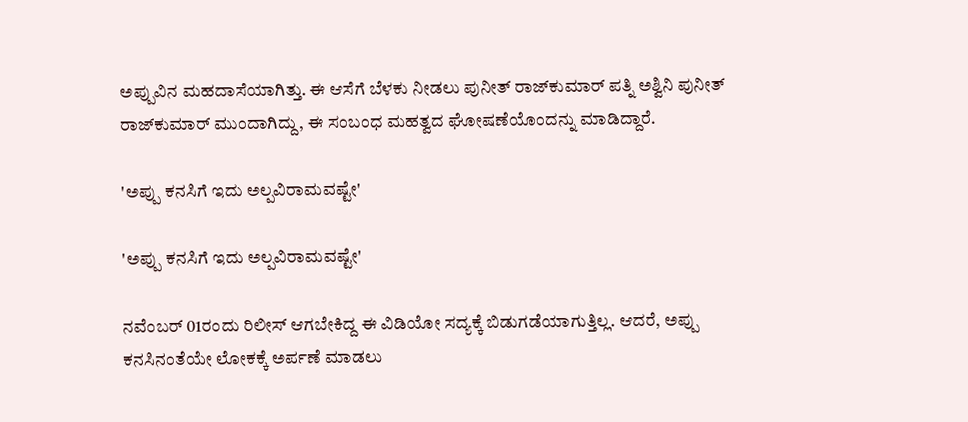ಅಪ್ಪುವಿನ ಮಹದಾಸೆಯಾಗಿತ್ತು. ಈ ಆಸೆಗೆ ಬೆಳಕು ನೀಡಲು ಪುನೀತ್ ರಾಜ್‌ಕುಮಾರ್ ಪತ್ನಿ ಅಶ್ವಿನಿ ಪುನೀತ್ ರಾಜ್‌ಕುಮಾರ್ ಮುಂದಾಗಿದ್ದು, ಈ ಸಂಬಂಧ ಮಹತ್ವದ ಘೋಷಣೆಯೊಂದನ್ನು ಮಾಡಿದ್ದಾರೆ.

'ಅಪ್ಪು ಕನಸಿಗೆ ಇದು ಅಲ್ಪವಿರಾಮವಷ್ಟೇ'

'ಅಪ್ಪು ಕನಸಿಗೆ ಇದು ಅಲ್ಪವಿರಾಮವಷ್ಟೇ'

ನವೆಂಬರ್ 01ರಂದು ರಿಲೀಸ್ ಆಗಬೇಕಿದ್ದ ಈ ವಿಡಿಯೋ ಸದ್ಯಕ್ಕೆ ಬಿಡುಗಡೆಯಾಗುತ್ತಿಲ್ಲ. ಆದರೆ, ಅಪ್ಪು ಕನಸಿನಂತೆಯೇ ಲೋಕಕ್ಕೆ ಅರ್ಪಣೆ ಮಾಡಲು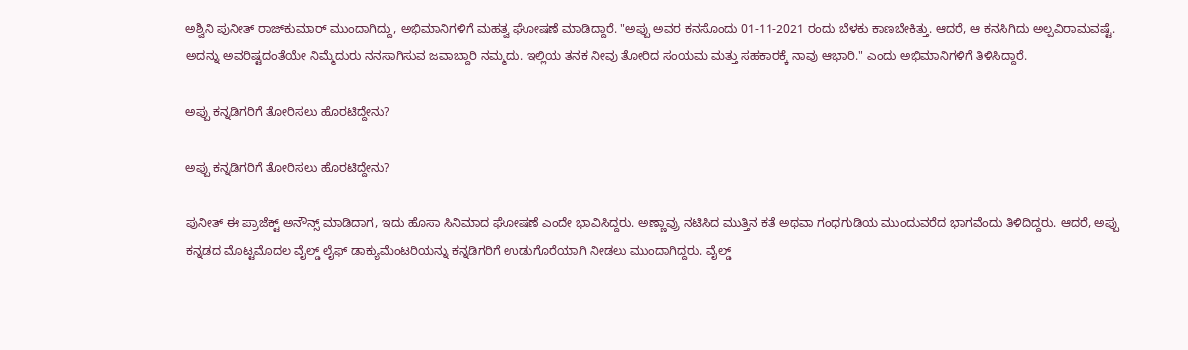ಅಶ್ವಿನಿ ಪುನೀತ್ ರಾಜ್‌ಕುಮಾರ್ ಮುಂದಾಗಿದ್ದು, ಅಭಿಮಾನಿಗಳಿಗೆ ಮಹತ್ವ ಘೋಷಣೆ ಮಾಡಿದ್ದಾರೆ. "ಅಪ್ಪು ಅವರ ಕನಸೊಂದು 01-11-2021 ರಂದು ಬೆಳಕು ಕಾಣಬೇಕಿತ್ತು. ಆದರೆ, ಆ ಕನಸಿಗಿದು ಅಲ್ಪವಿರಾಮವಷ್ಟೆ. ಅದನ್ನು ಅವರಿಷ್ಟದಂತೆಯೇ ನಿಮ್ಮೆದುರು ನನಸಾಗಿಸುವ ಜವಾಬ್ದಾರಿ ನಮ್ಮದು. ಇಲ್ಲಿಯ ತನಕ ನೀವು ತೋರಿದ ಸಂಯಮ ಮತ್ತು ಸಹಕಾರಕ್ಕೆ ನಾವು ಆಭಾರಿ." ಎಂದು ಅಭಿಮಾನಿಗಳಿಗೆ ತಿಳಿಸಿದ್ದಾರೆ.

ಅಪ್ಪು ಕನ್ನಡಿಗರಿಗೆ ತೋರಿಸಲು ಹೊರಟಿದ್ದೇನು?

ಅಪ್ಪು ಕನ್ನಡಿಗರಿಗೆ ತೋರಿಸಲು ಹೊರಟಿದ್ದೇನು?

ಪುನೀತ್ ಈ ಪ್ರಾಜೆಕ್ಟ್ ಅನೌನ್ಸ್ ಮಾಡಿದಾಗ, ಇದು ಹೊಸಾ ಸಿನಿಮಾದ ಘೋಷಣೆ ಎಂದೇ ಭಾವಿಸಿದ್ದರು. ಅಣ್ಣಾವ್ರು ನಟಿಸಿದ ಮುತ್ತಿನ ಕತೆ ಅಥವಾ ಗಂಧಗುಡಿಯ ಮುಂದುವರೆದ ಭಾಗವೆಂದು ತಿಳಿದಿದ್ದರು. ಆದರೆ, ಅಪ್ಪು ಕನ್ನಡದ ಮೊಟ್ಟಮೊದಲ ವೈಲ್ಡ್ ಲೈಫ್ ಡಾಕ್ಯುಮೆಂಟರಿಯನ್ನು ಕನ್ನಡಿಗರಿಗೆ ಉಡುಗೊರೆಯಾಗಿ ನೀಡಲು ಮುಂದಾಗಿದ್ದರು. ವೈಲ್ಡ್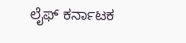ಲೈಫ್ ಕರ್ನಾಟಕ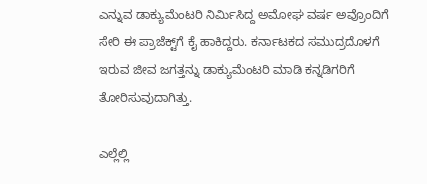ಎನ್ನುವ ಡಾಕ್ಯುಮೆಂಟರಿ ನಿರ್ಮಿಸಿದ್ದ ಅಮೋಘ ವರ್ಷ ಅವ್ರೊಂದಿಗೆ ಸೇರಿ ಈ ಪ್ರಾಜೆಕ್ಟ್‌ಗೆ ಕೈ ಹಾಕಿದ್ದರು. ಕರ್ನಾಟಕದ ಸಮುದ್ರದೊಳಗೆ ಇರುವ ಜೀವ ಜಗತ್ತನ್ನು ಡಾಕ್ಯುಮೆಂಟರಿ ಮಾಡಿ ಕನ್ನಡಿಗರಿಗೆ ತೋರಿಸುವುದಾಗಿತ್ತು.

ಎಲ್ಲೆಲ್ಲಿ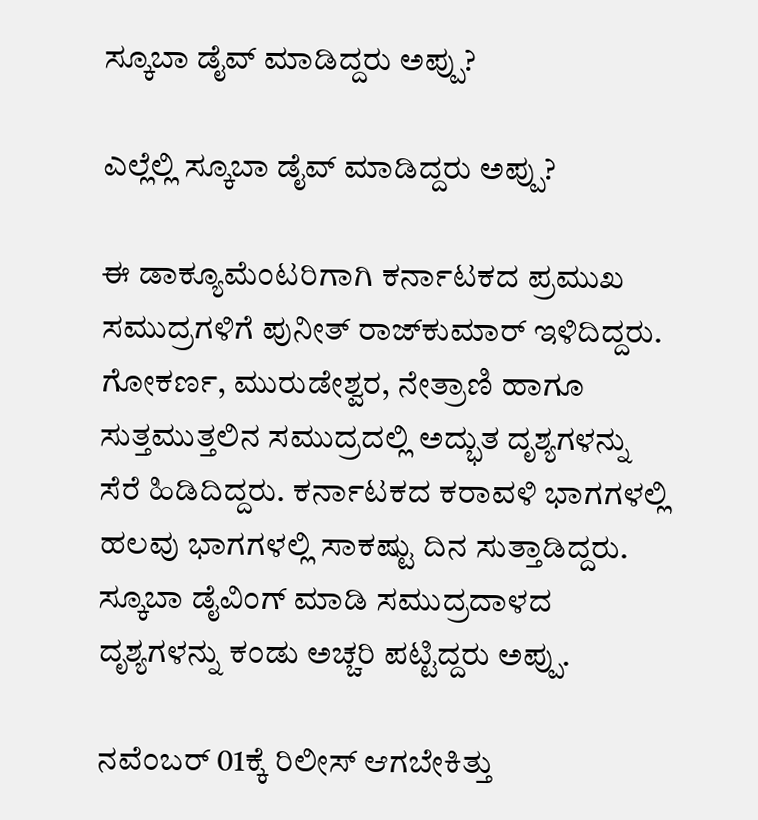ಸ್ಕೂಬಾ ಡೈವ್ ಮಾಡಿದ್ದರು ಅಪ್ಪು?

ಎಲ್ಲೆಲ್ಲಿ ಸ್ಕೂಬಾ ಡೈವ್ ಮಾಡಿದ್ದರು ಅಪ್ಪು?

ಈ ಡಾಕ್ಯೂಮೆಂಟರಿಗಾಗಿ ಕರ್ನಾಟಕದ ಪ್ರಮುಖ ಸಮುದ್ರಗಳಿಗೆ ಪುನೀತ್ ರಾಜ್‌ಕುಮಾರ್ ಇಳಿದಿದ್ದರು. ಗೋಕರ್ಣ, ಮುರುಡೇಶ್ವರ, ನೇತ್ರಾಣಿ ಹಾಗೂ ಸುತ್ತಮುತ್ತಲಿನ ಸಮುದ್ರದಲ್ಲಿ ಅದ್ಭುತ ದೃಶ್ಯಗಳನ್ನು ಸೆರೆ ಹಿಡಿದಿದ್ದರು. ಕರ್ನಾಟಕದ ಕರಾವಳಿ ಭಾಗಗಳಲ್ಲಿ ಹಲವು ಭಾಗಗಳಲ್ಲಿ ಸಾಕಷ್ಟು ದಿನ ಸುತ್ತಾಡಿದ್ದರು. ಸ್ಕೂಬಾ ಡೈವಿಂಗ್ ಮಾಡಿ ಸಮುದ್ರದಾಳದ ದೃಶ್ಯಗಳನ್ನು ಕಂಡು ಅಚ್ಚರಿ ಪಟ್ಟಿದ್ದರು ಅಪ್ಪು.

ನವೆಂಬರ್ 01ಕ್ಕೆ ರಿಲೀಸ್ ಆಗಬೇಕಿತ್ತು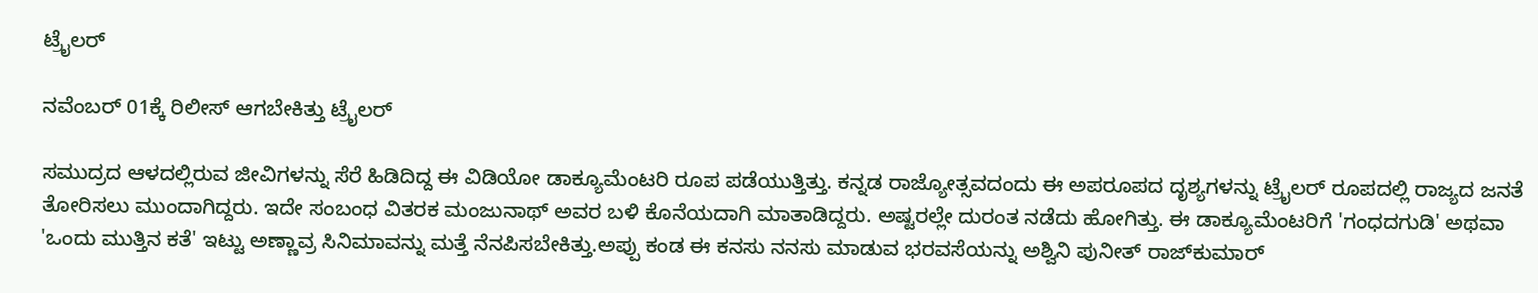ಟ್ರೈಲರ್

ನವೆಂಬರ್ 01ಕ್ಕೆ ರಿಲೀಸ್ ಆಗಬೇಕಿತ್ತು ಟ್ರೈಲರ್

ಸಮುದ್ರದ ಆಳದಲ್ಲಿರುವ ಜೀವಿಗಳನ್ನು ಸೆರೆ ಹಿಡಿದಿದ್ದ ಈ ವಿಡಿಯೋ ಡಾಕ್ಯೂಮೆಂಟರಿ ರೂಪ ಪಡೆಯುತ್ತಿತ್ತು. ಕನ್ನಡ ರಾಜ್ಯೋತ್ಸವದಂದು ಈ ಅಪರೂಪದ ದೃಶ್ಯಗಳನ್ನು ಟ್ರೈಲರ್ ರೂಪದಲ್ಲಿ ರಾಜ್ಯದ ಜನತೆ ತೋರಿಸಲು ಮುಂದಾಗಿದ್ದರು. ಇದೇ ಸಂಬಂಧ ವಿತರಕ ಮಂಜುನಾಥ್ ಅವರ ಬಳಿ ಕೊನೆಯದಾಗಿ ಮಾತಾಡಿದ್ದರು. ಅಷ್ಟರಲ್ಲೇ ದುರಂತ ನಡೆದು ಹೋಗಿತ್ತು. ಈ ಡಾಕ್ಯೂಮೆಂಟರಿಗೆ 'ಗಂಧದಗುಡಿ' ಅಥವಾ 'ಒಂದು ಮುತ್ತಿನ ಕತೆ' ಇಟ್ಟು ಅಣ್ಣಾವ್ರ ಸಿನಿಮಾವನ್ನು ಮತ್ತೆ ನೆನಪಿಸಬೇಕಿತ್ತು.ಅಪ್ಪು ಕಂಡ ಈ ಕನಸು ನನಸು ಮಾಡುವ ಭರವಸೆಯನ್ನು ಅಶ್ವಿನಿ ಪುನೀತ್ ರಾಜ್‌ಕುಮಾರ್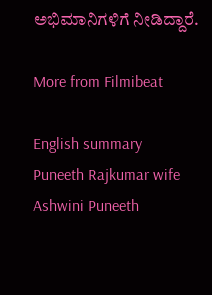ಅಭಿಮಾನಿಗಳಿಗೆ ನೀಡಿದ್ದಾರೆ.

More from Filmibeat

English summary
Puneeth Rajkumar wife Ashwini Puneeth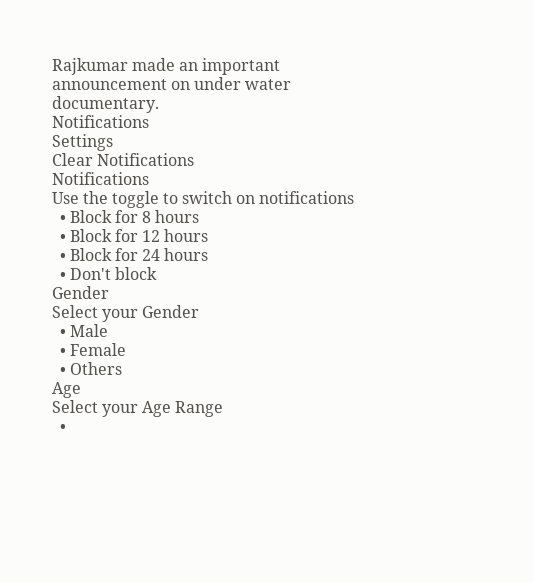Rajkumar made an important announcement on under water documentary.
Notifications
Settings
Clear Notifications
Notifications
Use the toggle to switch on notifications
  • Block for 8 hours
  • Block for 12 hours
  • Block for 24 hours
  • Don't block
Gender
Select your Gender
  • Male
  • Female
  • Others
Age
Select your Age Range
  •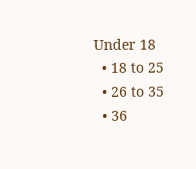Under 18
  • 18 to 25
  • 26 to 35
  • 36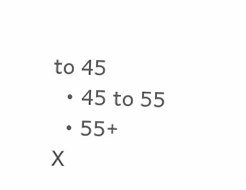to 45
  • 45 to 55
  • 55+
X